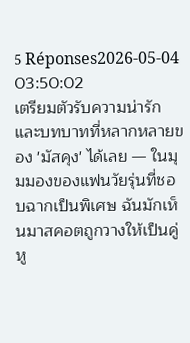5 Réponses2026-05-04 03:50:02
เตรียมตัวรับความน่ารักและบทบาทที่หลากหลายของ 'มัสคุง' ได้เลย — ในมุมมองของแฟนวัยรุ่นที่ชอบฉากเป็นพิเศษ ฉันมักเห็นมาสคอตถูกวางให้เป็นคู่หู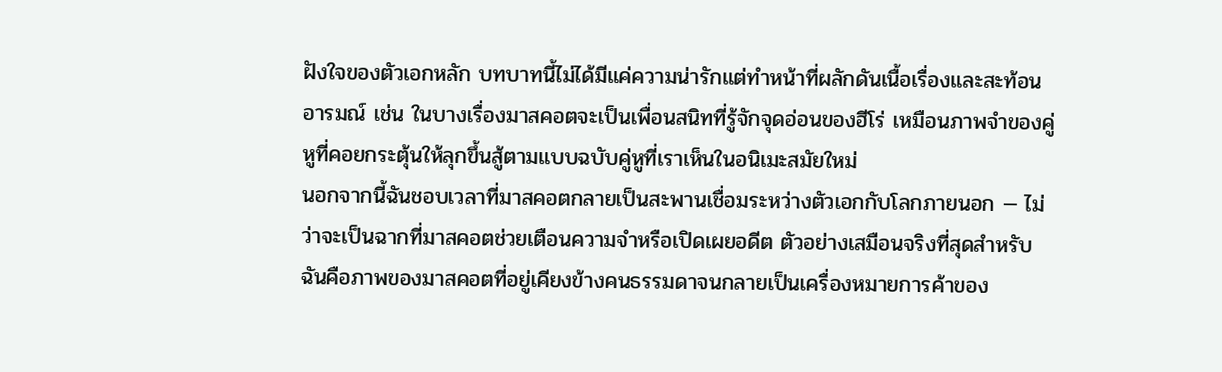ฝังใจของตัวเอกหลัก บทบาทนี้ไม่ได้มีแค่ความน่ารักแต่ทำหน้าที่ผลักดันเนื้อเรื่องและสะท้อนอารมณ์ เช่น ในบางเรื่องมาสคอตจะเป็นเพื่อนสนิทที่รู้จักจุดอ่อนของฮีโร่ เหมือนภาพจำของคู่หูที่คอยกระตุ้นให้ลุกขึ้นสู้ตามแบบฉบับคู่หูที่เราเห็นในอนิเมะสมัยใหม่
นอกจากนี้ฉันชอบเวลาที่มาสคอตกลายเป็นสะพานเชื่อมระหว่างตัวเอกกับโลกภายนอก — ไม่ว่าจะเป็นฉากที่มาสคอตช่วยเตือนความจำหรือเปิดเผยอดีต ตัวอย่างเสมือนจริงที่สุดสำหรับฉันคือภาพของมาสคอตที่อยู่เคียงข้างคนธรรมดาจนกลายเป็นเครื่องหมายการค้าของ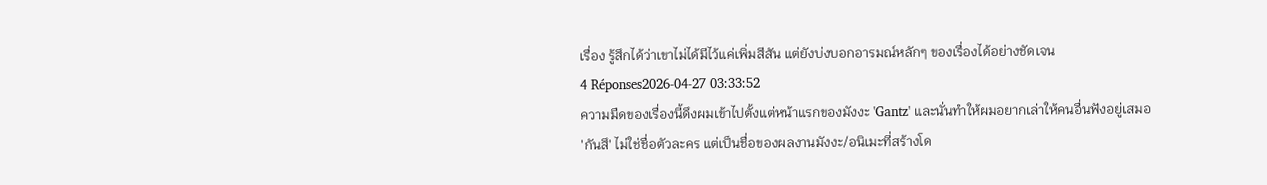เรื่อง รู้สึกได้ว่าเขาไม่ได้มีไว้แค่เพิ่มสีสัน แต่ยังบ่งบอกอารมณ์หลักๆ ของเรื่องได้อย่างชัดเจน
4 Réponses2026-04-27 03:33:52
ความมืดของเรื่องนี้ดึงผมเข้าไปตั้งแต่หน้าแรกของมังงะ 'Gantz' และนั่นทำให้ผมอยากเล่าให้คนอื่นฟังอยู่เสมอ
'กันสึ' ไม่ใช่ชื่อตัวละคร แต่เป็นชื่อของผลงานมังงะ/อนิเมะที่สร้างโด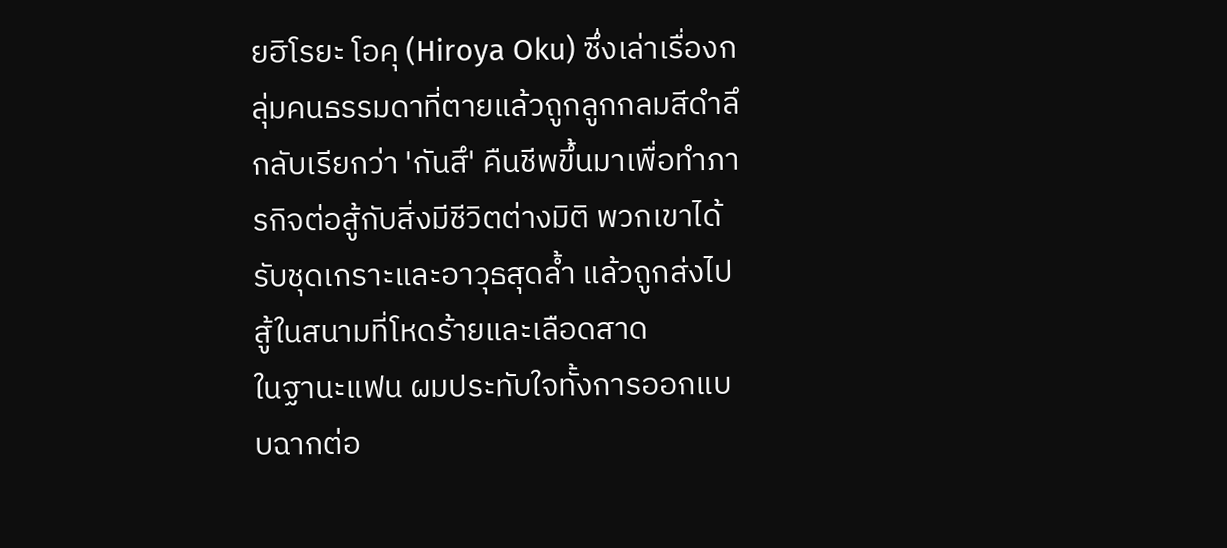ยฮิโรยะ โอคุ (Hiroya Oku) ซึ่งเล่าเรื่องกลุ่มคนธรรมดาที่ตายแล้วถูกลูกกลมสีดำลึกลับเรียกว่า 'กันสึ' คืนชีพขึ้นมาเพื่อทำภารกิจต่อสู้กับสิ่งมีชีวิตต่างมิติ พวกเขาได้รับชุดเกราะและอาวุธสุดล้ำ แล้วถูกส่งไปสู้ในสนามที่โหดร้ายและเลือดสาด
ในฐานะแฟน ผมประทับใจทั้งการออกแบบฉากต่อ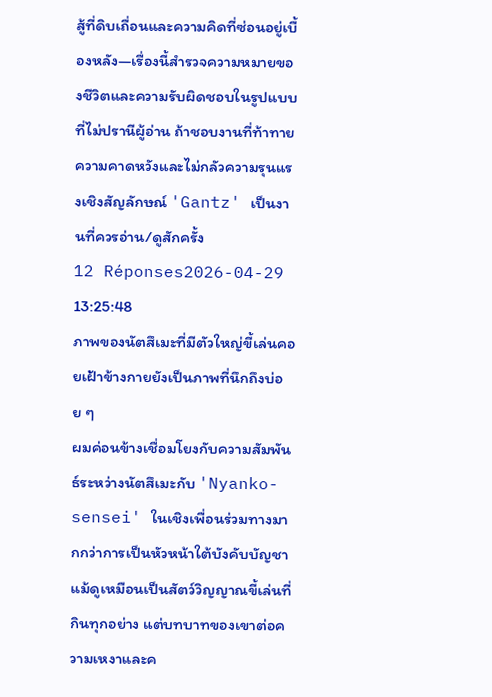สู้ที่ดิบเถื่อนและความคิดที่ซ่อนอยู่เบื้องหลัง—เรื่องนี้สำรวจความหมายของชีวิตและความรับผิดชอบในรูปแบบที่ไม่ปรานีผู้อ่าน ถ้าชอบงานที่ท้าทายความคาดหวังและไม่กลัวความรุนแรงเชิงสัญลักษณ์ 'Gantz' เป็นงานที่ควรอ่าน/ดูสักครั้ง
12 Réponses2026-04-29 13:25:48
ภาพของนัตสึเมะที่มีตัวใหญ่ขี้เล่นคอยเฝ้าข้างกายยังเป็นภาพที่นึกถึงบ่อย ๆ
ผมค่อนข้างเชื่อมโยงกับความสัมพันธ์ระหว่างนัตสึเมะกับ 'Nyanko-sensei' ในเชิงเพื่อนร่วมทางมากกว่าการเป็นหัวหน้าใต้บังคับบัญชา แม้ดูเหมือนเป็นสัตว์วิญญาณขี้เล่นที่กินทุกอย่าง แต่บทบาทของเขาต่อความเหงาและค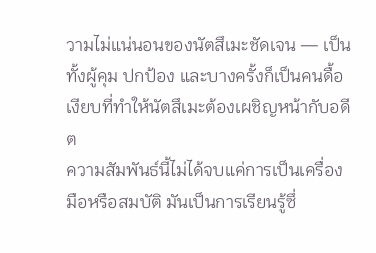วามไม่แน่นอนของนัตสึเมะชัดเจน — เป็นทั้งผู้คุม ปกป้อง และบางครั้งก็เป็นคนดื้อเงียบที่ทำให้นัตสึเมะต้องเผชิญหน้ากับอดีต
ความสัมพันธ์นี้ไม่ได้จบแค่การเป็นเครื่องมือหรือสมบัติ มันเป็นการเรียนรู้ซึ่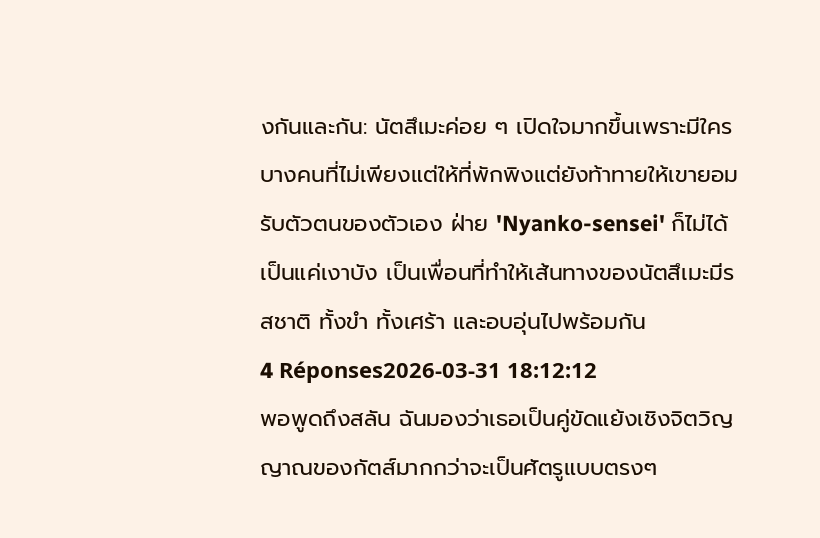งกันและกัน: นัตสึเมะค่อย ๆ เปิดใจมากขึ้นเพราะมีใครบางคนที่ไม่เพียงแต่ให้ที่พักพิงแต่ยังท้าทายให้เขายอมรับตัวตนของตัวเอง ฝ่าย 'Nyanko-sensei' ก็ไม่ได้เป็นแค่เงาบัง เป็นเพื่อนที่ทำให้เส้นทางของนัตสึเมะมีรสชาติ ทั้งขำ ทั้งเศร้า และอบอุ่นไปพร้อมกัน
4 Réponses2026-03-31 18:12:12
พอพูดถึงสลัน ฉันมองว่าเธอเป็นคู่ขัดแย้งเชิงจิตวิญญาณของกัตส์มากกว่าจะเป็นศัตรูแบบตรงๆ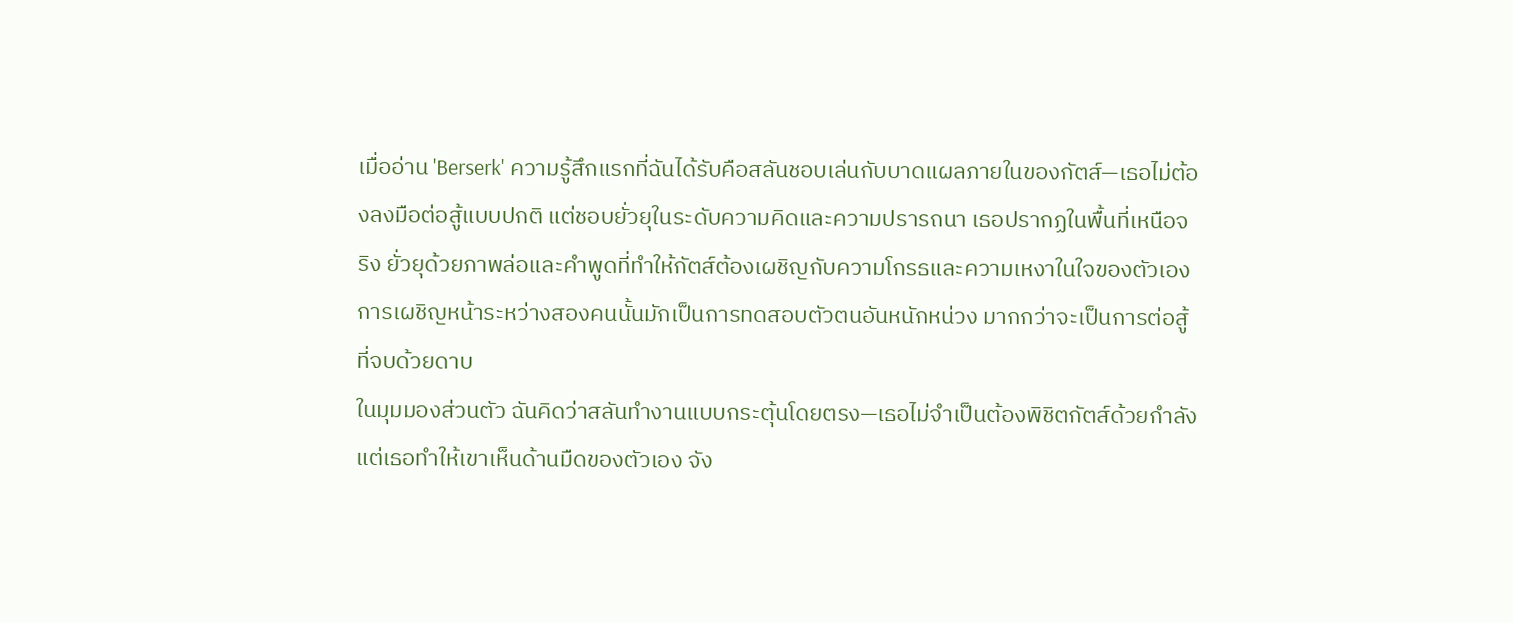เมื่ออ่าน 'Berserk' ความรู้สึกแรกที่ฉันได้รับคือสลันชอบเล่นกับบาดแผลภายในของกัตส์—เธอไม่ต้องลงมือต่อสู้แบบปกติ แต่ชอบยั่วยุในระดับความคิดและความปรารถนา เธอปรากฏในพื้นที่เหนือจริง ยั่วยุด้วยภาพล่อและคำพูดที่ทำให้กัตส์ต้องเผชิญกับความโกรธและความเหงาในใจของตัวเอง การเผชิญหน้าระหว่างสองคนนั้นมักเป็นการทดสอบตัวตนอันหนักหน่วง มากกว่าจะเป็นการต่อสู้ที่จบด้วยดาบ
ในมุมมองส่วนตัว ฉันคิดว่าสลันทำงานแบบกระตุ้นโดยตรง—เธอไม่จำเป็นต้องพิชิตกัตส์ด้วยกำลัง แต่เธอทำให้เขาเห็นด้านมืดของตัวเอง จัง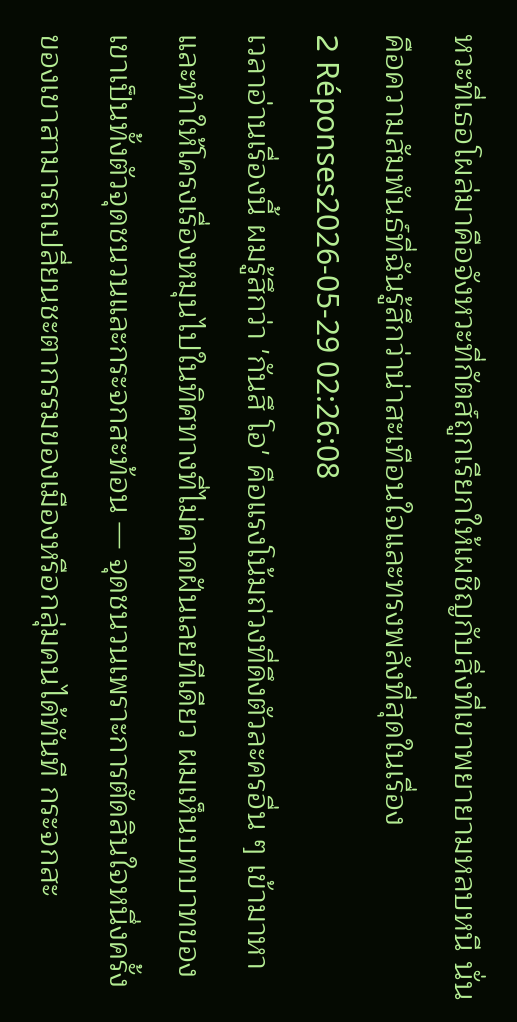หวะที่เธอโผล่มาคือจังหวะที่กัตส์ถูกเรียกให้เผชิญกับสิ่งที่เขาพยายามหลบหนี นั่นคือความสัมพันธ์ที่ฉันรู้สึกว่าน่าสะเทือนใจและทรงพลังที่สุดในเรื่อง
2 Réponses2026-05-29 02:26:08
เวลาอ่านเรื่องนี้ ผมรู้สึกว่า 'กันสึ โอ' คือแรงโน้มถ่วงที่ดึงตัวละครอื่น ๆ เข้ามาหาและทำให้โครงเรื่องหมุนไปในทิศทางที่ไม่คาดฝันเลยทีเดียว ผมเห็นบทบาทของเขาเป็นทั้งตัวจุดชนวนและกระจกสะท้อน — จุดชนวนเพราะการตัดสินใจหนึ่งครั้งของเขาสามารถเปลี่ยนชะตากรรมของเมืองหรือกลุ่มคนได้ทันที กระจกสะ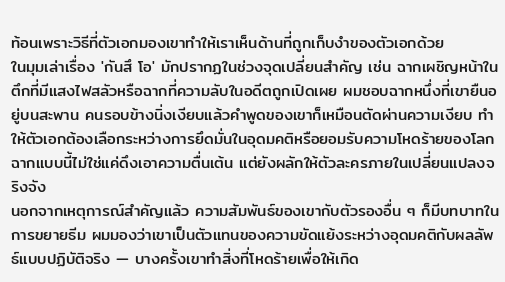ท้อนเพราะวิธีที่ตัวเอกมองเขาทำให้เราเห็นด้านที่ถูกเก็บงำของตัวเอกด้วย
ในมุมเล่าเรื่อง 'กันสึ โอ' มักปรากฏในช่วงจุดเปลี่ยนสำคัญ เช่น ฉากเผชิญหน้าในตึกที่มีแสงไฟสลัวหรือฉากที่ความลับในอดีตถูกเปิดเผย ผมชอบฉากหนึ่งที่เขายืนอยู่บนสะพาน คนรอบข้างนิ่งเงียบแล้วคำพูดของเขาก็เหมือนตัดผ่านความเงียบ ทำให้ตัวเอกต้องเลือกระหว่างการยึดมั่นในอุดมคติหรือยอมรับความโหดร้ายของโลก ฉากแบบนี้ไม่ใช่แค่ดึงเอาความตื่นเต้น แต่ยังผลักให้ตัวละครภายในเปลี่ยนแปลงจริงจัง
นอกจากเหตุการณ์สำคัญแล้ว ความสัมพันธ์ของเขากับตัวรองอื่น ๆ ก็มีบทบาทในการขยายธีม ผมมองว่าเขาเป็นตัวแทนของความขัดแย้งระหว่างอุดมคติกับผลลัพธ์แบบปฏิบัติจริง — บางครั้งเขาทำสิ่งที่โหดร้ายเพื่อให้เกิด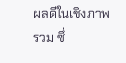ผลดีในเชิงภาพรวม ซึ่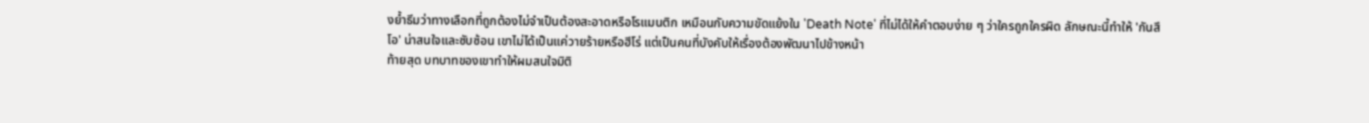งย้ำธีมว่าทางเลือกที่ถูกต้องไม่จำเป็นต้องสะอาดหรือโรแมนติก เหมือนกับความขัดแย้งใน 'Death Note' ที่ไม่ได้ให้คำตอบง่าย ๆ ว่าใครถูกใครผิด ลักษณะนี้ทำให้ 'กันสึ โอ' น่าสนใจและซับซ้อน เขาไม่ได้เป็นแค่วายร้ายหรือฮีโร่ แต่เป็นคนที่บังคับให้เรื่องต้องพัฒนาไปข้างหน้า
ท้ายสุด บทบาทของเขาทำให้ผมสนใจมิติ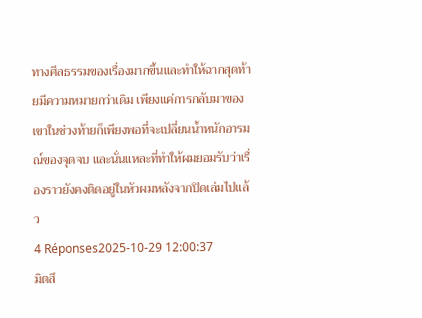ทางศีลธรรมของเรื่องมากขึ้นและทำให้ฉากสุดท้ายมีความหมายกว่าเดิม เพียงแค่การกลับมาของเขาในช่วงท้ายก็เพียงพอที่จะเปลี่ยนน้ำหนักอารมณ์ของจุดจบ และนั่นแหละที่ทำให้ผมยอมรับว่าเรื่องราวยังคงติดอยู่ในหัวผมหลังจากปิดเล่มไปแล้ว
4 Réponses2025-10-29 12:00:37
มิตสึ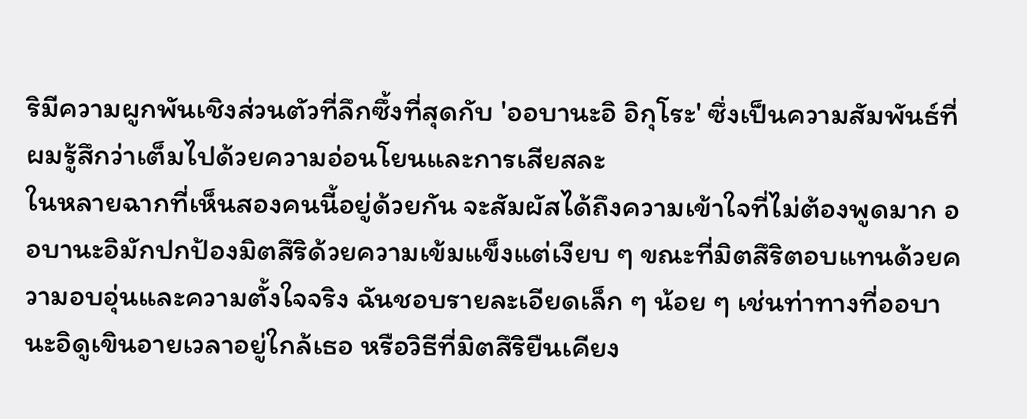ริมีความผูกพันเชิงส่วนตัวที่ลึกซึ้งที่สุดกับ 'ออบานะอิ อิกุโระ' ซึ่งเป็นความสัมพันธ์ที่ผมรู้สึกว่าเต็มไปด้วยความอ่อนโยนและการเสียสละ
ในหลายฉากที่เห็นสองคนนี้อยู่ด้วยกัน จะสัมผัสได้ถึงความเข้าใจที่ไม่ต้องพูดมาก ออบานะอิมักปกป้องมิตสึริด้วยความเข้มแข็งแต่เงียบ ๆ ขณะที่มิตสึริตอบแทนด้วยความอบอุ่นและความตั้งใจจริง ฉันชอบรายละเอียดเล็ก ๆ น้อย ๆ เช่นท่าทางที่ออบานะอิดูเขินอายเวลาอยู่ใกล้เธอ หรือวิธีที่มิตสึริยืนเคียง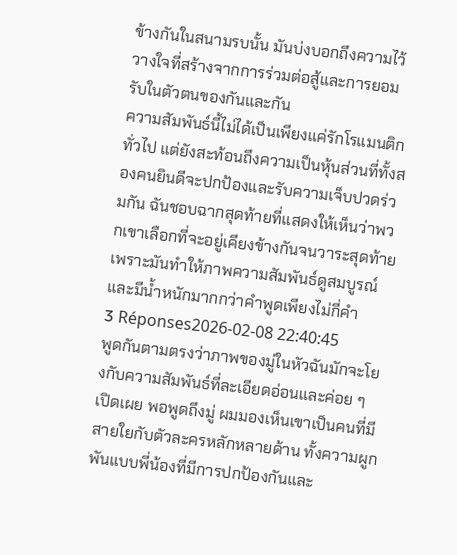ข้างกันในสนามรบนั้น มันบ่งบอกถึงความไว้วางใจที่สร้างจากการร่วมต่อสู้และการยอมรับในตัวตนของกันและกัน
ความสัมพันธ์นี้ไม่ได้เป็นเพียงแค่รักโรแมนติกทั่วไป แต่ยังสะท้อนถึงความเป็นหุ้นส่วนที่ทั้งสองคนยินดีจะปกป้องและรับความเจ็บปวดร่วมกัน ฉันชอบฉากสุดท้ายที่แสดงให้เห็นว่าพวกเขาเลือกที่จะอยู่เคียงข้างกันจนวาระสุดท้าย เพราะมันทำให้ภาพความสัมพันธ์ดูสมบูรณ์และมีน้ำหนักมากกว่าคำพูดเพียงไม่กี่คำ
3 Réponses2026-02-08 22:40:45
พูดกันตามตรงว่าภาพของมู่ในหัวฉันมักจะโยงกับความสัมพันธ์ที่ละเอียดอ่อนและค่อย ๆ เปิดเผย พอพูดถึงมู่ ผมมองเห็นเขาเป็นคนที่มีสายใยกับตัวละครหลักหลายด้าน ทั้งความผูกพันแบบพี่น้องที่มีการปกป้องกันและ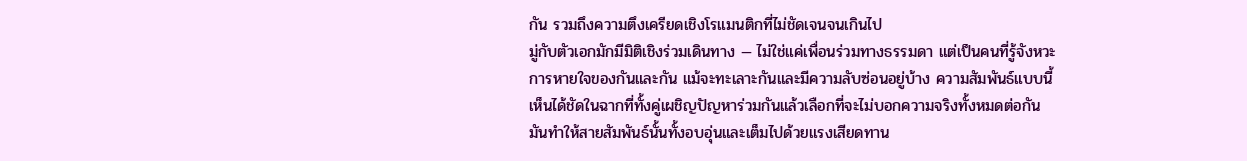กัน รวมถึงความตึงเครียดเชิงโรแมนติกที่ไม่ชัดเจนจนเกินไป
มู่กับตัวเอกมักมีมิติเชิงร่วมเดินทาง — ไม่ใช่แค่เพื่อนร่วมทางธรรมดา แต่เป็นคนที่รู้จังหวะการหายใจของกันและกัน แม้จะทะเลาะกันและมีความลับซ่อนอยู่บ้าง ความสัมพันธ์แบบนี้เห็นได้ชัดในฉากที่ทั้งคู่เผชิญปัญหาร่วมกันแล้วเลือกที่จะไม่บอกความจริงทั้งหมดต่อกัน มันทำให้สายสัมพันธ์นั้นทั้งอบอุ่นและเต็มไปด้วยแรงเสียดทาน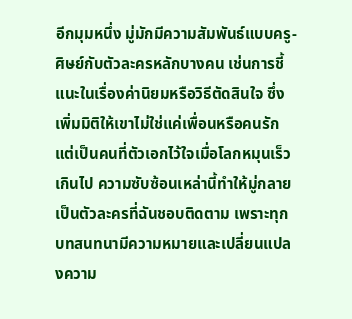อีกมุมหนึ่ง มู่มักมีความสัมพันธ์แบบครู-ศิษย์กับตัวละครหลักบางคน เช่นการชี้แนะในเรื่องค่านิยมหรือวิธีตัดสินใจ ซึ่งเพิ่มมิติให้เขาไม่ใช่แค่เพื่อนหรือคนรัก แต่เป็นคนที่ตัวเอกไว้ใจเมื่อโลกหมุนเร็วเกินไป ความซับซ้อนเหล่านี้ทำให้มู่กลายเป็นตัวละครที่ฉันชอบติดตาม เพราะทุกบทสนทนามีความหมายและเปลี่ยนแปลงความ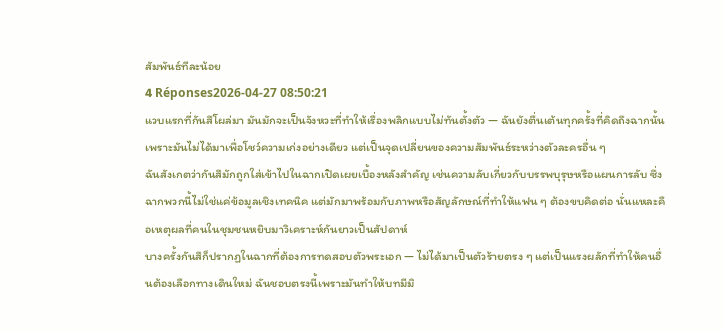สัมพันธ์ทีละน้อย
4 Réponses2026-04-27 08:50:21
แวบแรกที่กันสึโผล่มา มันมักจะเป็นจังหวะที่ทำให้เรื่องพลิกแบบไม่ทันตั้งตัว — ฉันยังตื่นเต้นทุกครั้งที่คิดถึงฉากนั้น เพราะมันไม่ได้มาเพื่อโชว์ความเก่งอย่างเดียว แต่เป็นจุดเปลี่ยนของความสัมพันธ์ระหว่างตัวละครอื่น ๆ
ฉันสังเกตว่ากันสึมักถูกใส่เข้าไปในฉากเปิดเผยเบื้องหลังสำคัญ เช่นความลับเกี่ยวกับบรรพบุรุษหรือแผนการลับ ซึ่งฉากพวกนี้ไม่ใช่แค่ข้อมูลเชิงเทคนิค แต่มักมาพร้อมกับภาพหรือสัญลักษณ์ที่ทำให้แฟน ๆ ต้องขบคิดต่อ นั่นแหละคือเหตุผลที่คนในชุมชนหยิบมาวิเคราะห์กันยาวเป็นสัปดาห์
บางครั้งกันสึก็ปรากฏในฉากที่ต้องการทดสอบตัวพระเอก — ไม่ได้มาเป็นตัวร้ายตรง ๆ แต่เป็นแรงผลักที่ทำให้คนอื่นต้องเลือกทางเดินใหม่ ฉันชอบตรงนี้เพราะมันทำให้บทมีมิ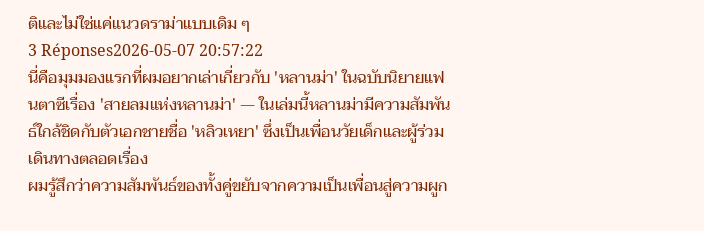ติและไม่ใช่แค่แนวดราม่าแบบเดิม ๆ
3 Réponses2026-05-07 20:57:22
นี่คือมุมมองแรกที่ผมอยากเล่าเกี่ยวกับ 'หลานม่า' ในฉบับนิยายแฟนตาซีเรื่อง 'สายลมแห่งหลานม่า' — ในเล่มนี้หลานม่ามีความสัมพันธ์ใกล้ชิดกับตัวเอกชายชื่อ 'หลิวเหยา' ซึ่งเป็นเพื่อนวัยเด็กและผู้ร่วมเดินทางตลอดเรื่อง
ผมรู้สึกว่าความสัมพันธ์ของทั้งคู่ขยับจากความเป็นเพื่อนสู่ความผูก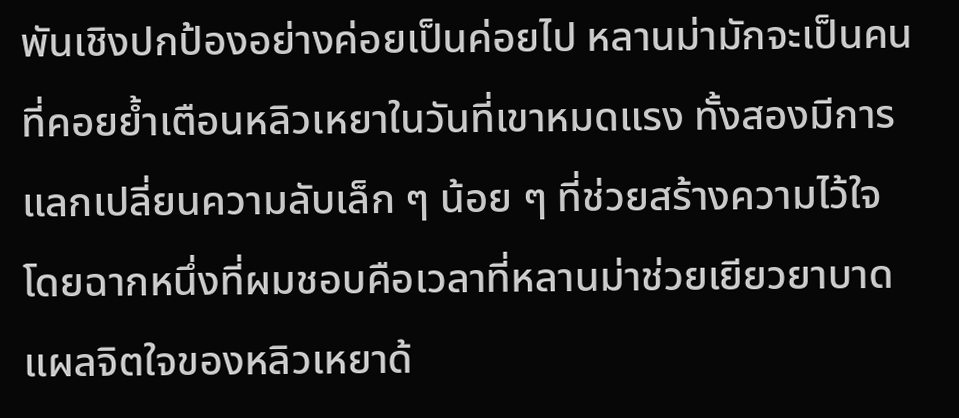พันเชิงปกป้องอย่างค่อยเป็นค่อยไป หลานม่ามักจะเป็นคนที่คอยย้ำเตือนหลิวเหยาในวันที่เขาหมดแรง ทั้งสองมีการแลกเปลี่ยนความลับเล็ก ๆ น้อย ๆ ที่ช่วยสร้างความไว้ใจ โดยฉากหนึ่งที่ผมชอบคือเวลาที่หลานม่าช่วยเยียวยาบาดแผลจิตใจของหลิวเหยาด้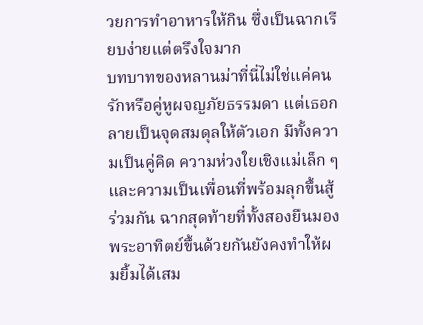วยการทำอาหารให้กิน ซึ่งเป็นฉากเรียบง่ายแต่ตรึงใจมาก
บทบาทของหลานม่าที่นี่ไม่ใช่แค่คนรักหรือคู่หูผจญภัยธรรมดา แต่เธอกลายเป็นจุดสมดุลให้ตัวเอก มีทั้งความเป็นคู่คิด ความห่วงใยเชิงแม่เล็ก ๆ และความเป็นเพื่อนที่พร้อมลุกขึ้นสู้ร่วมกัน ฉากสุดท้ายที่ทั้งสองยืนมองพระอาทิตย์ขึ้นด้วยกันยังคงทำให้ผมยิ้มได้เสม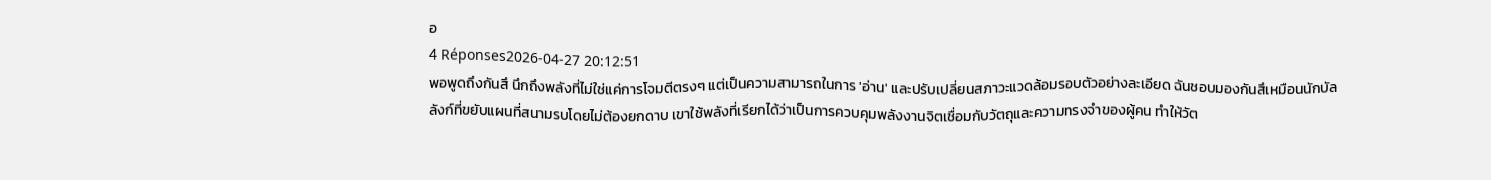อ
4 Réponses2026-04-27 20:12:51
พอพูดถึงกันสึ นึกถึงพลังที่ไม่ใช่แค่การโจมตีตรงๆ แต่เป็นความสามารถในการ 'อ่าน' และปรับเปลี่ยนสภาวะแวดล้อมรอบตัวอย่างละเอียด ฉันชอบมองกันสึเหมือนนักบัลลังก์ที่ขยับแผนที่สนามรบโดยไม่ต้องยกดาบ เขาใช้พลังที่เรียกได้ว่าเป็นการควบคุมพลังงานจิตเชื่อมกับวัตถุและความทรงจำของผู้คน ทำให้วัต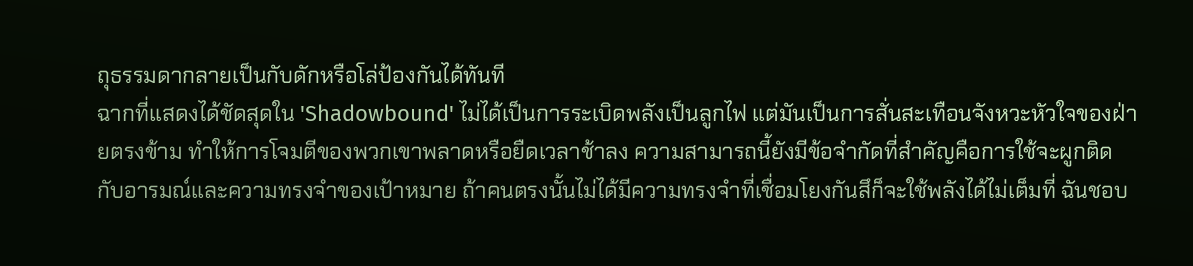ถุธรรมดากลายเป็นกับดักหรือโล่ป้องกันได้ทันที
ฉากที่แสดงได้ชัดสุดใน 'Shadowbound' ไม่ได้เป็นการระเบิดพลังเป็นลูกไฟ แต่มันเป็นการสั่นสะเทือนจังหวะหัวใจของฝ่ายตรงข้าม ทำให้การโจมตีของพวกเขาพลาดหรือยืดเวลาช้าลง ความสามารถนี้ยังมีข้อจำกัดที่สำคัญคือการใช้จะผูกติดกับอารมณ์และความทรงจำของเป้าหมาย ถ้าคนตรงนั้นไม่ได้มีความทรงจำที่เชื่อมโยงกันสึก็จะใช้พลังได้ไม่เต็มที่ ฉันชอบ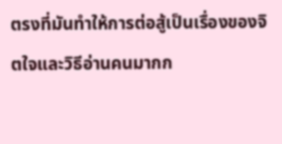ตรงที่มันทำให้การต่อสู้เป็นเรื่องของจิตใจและวิธีอ่านคนมากก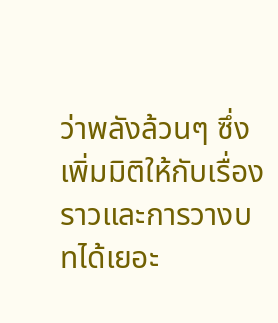ว่าพลังล้วนๆ ซึ่งเพิ่มมิติให้กับเรื่องราวและการวางบทได้เยอะ